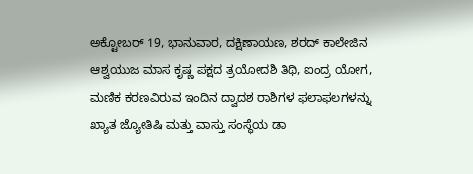ಅಕ್ಟೋಬರ್ 19, ಭಾನುವಾರ, ದಕ್ಷಿಣಾಯಣ, ಶರದ್ ಕಾಲೇಜಿನ ಆಶ್ವಯುಜ ಮಾಸ ಕೃಷ್ಣ ಪಕ್ಷದ ತ್ರಯೋದಶಿ ತಿಥಿ, ಐಂದ್ರ ಯೋಗ, ಮಣಿಕ ಕರಣವಿರುವ ಇಂದಿನ ದ್ವಾದಶ ರಾಶಿಗಳ ಫಲಾಫಲಗಳನ್ನು ಖ್ಯಾತ ಜ್ಯೋತಿಷಿ ಮತ್ತು ವಾಸ್ತು ಸಂಸ್ಥೆಯ ಡಾ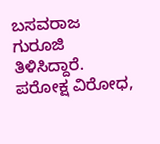ಬಸವರಾಜ ಗುರೂಜಿ ತಿಳಿಸಿದ್ದಾರೆ. ಪರೋಕ್ಷ ವಿರೋಧ,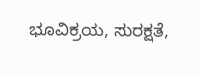ಭೂವಿಕ್ರಯ, ಸುರಕ್ಷತೆ,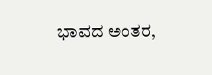ಭಾವದ ಅಂತರ,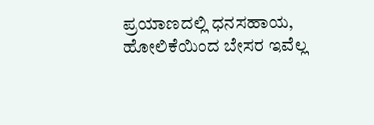ಪ್ರಯಾಣದಲ್ಲಿ ಧನಸಹಾಯ, ಹೋಲಿಕೆಯಿಂದ ಬೇಸರ ಇವೆಲ್ಲ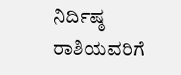ನಿರ್ದಿಷ್ಠ ರಾಶಿಯವರಿಗೆ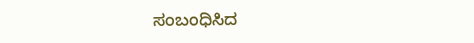ಸಂಬಂಧಿಸಿದ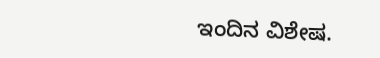ಇಂದಿನ ವಿಶೇಷ.